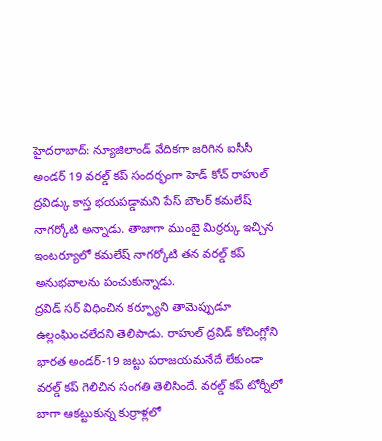హైదరాబాద్: న్యూజిలాండ్ వేదికగా జరిగిన ఐసీసీ అండర్ 19 వరల్డ్ కప్ సందర్భంగా హెడ్ కోచ్ రాహుల్ ద్రవిడ్కు కాస్త భయపడ్డామని పేస్ బౌలర్ కమలేష్ నాగర్కోటి అన్నాడు. తాజాగా ముంబై మిర్రర్కు ఇచ్చిన ఇంటర్యూలో కమలేష్ నాగర్కోటి తన వరల్డ్ కప్ అనుభవాలను పంచుకున్నాడు.
ద్రవిడ్ సర్ విధించిన కర్ఫ్యూని తామెప్పుడూ ఉల్లంఘించలేదని తెలిపాడు. రాహుల్ ద్రవిడ్ కోచింగ్లోని భారత అండర్-19 జట్టు పరాజయమనేదే లేకుండా వరల్డ్ కప్ గెలిచిన సంగతి తెలిసిందే. వరల్డ్ కప్ టోర్నీలో బాగా ఆకట్టుకున్న కుర్రాళ్లలో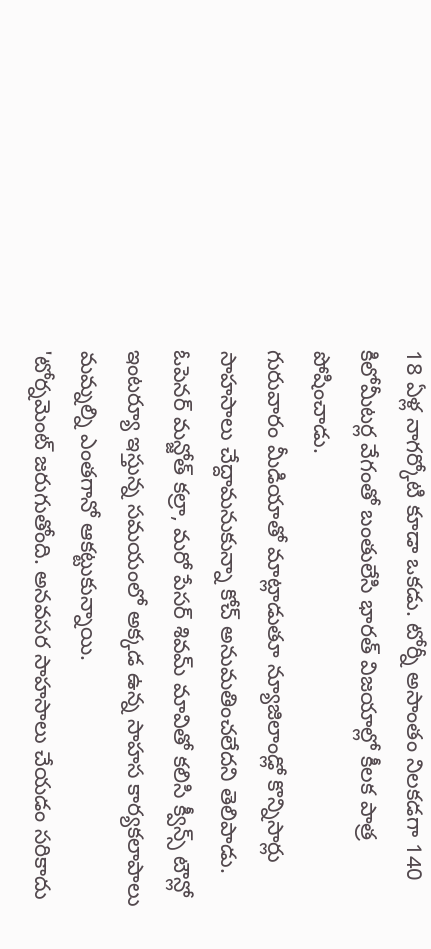18 ఏళ్ల నాగర్కోటి కూడా ఒకడు. టోర్నీ అసాంతం నిలకడగా 140 కిలోమీటర్ల వేగంతో బంతులేసి భారత్ విజయాల్లో కీలక పాత్ర పోషించాడు.
గురువారం మీడియాతో మాట్లాడుతూ న్యూజిలాండ్లో కొన్నిసార్లు సాహసాలు చేద్దామనుకున్నా కోచ్ అనుమతించలేదని తెలిపాడు. ఓపెనర్ మన్జోత్ కల్రా, మరో పేసర్ శివమ్ మావితో కలిసి క్వీన్స్ టౌన్లో ఇంటర్యూ ఇస్తున్న సమయంలో అక్కడ ఉన్న సాహస కార్యకలాపాలు మమ్నల్ని ఎంతగానో ఆకట్టుకున్నాయి.
'టోర్నమెంట్ జరుగుతోంది. అనవసర సాహసాలు చేయడం సరికాదు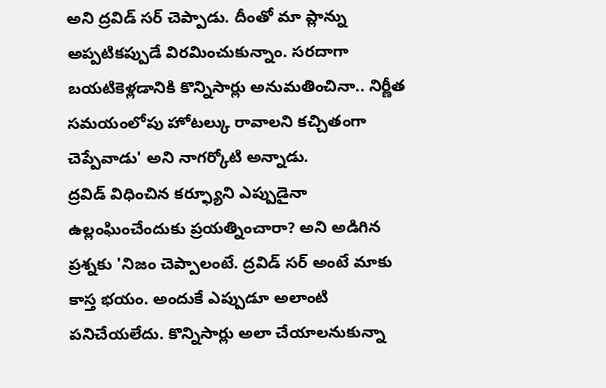అని ద్రవిడ్ సర్ చెప్పాడు. దీంతో మా ప్లాన్ను అప్పటికప్పుడే విరమించుకున్నాం. సరదాగా బయటికెళ్లడానికి కొన్నిసార్లు అనుమతించినా.. నిర్ణీత సమయంలోపు హోటల్కు రావాలని కచ్చితంగా చెప్పేవాడు' అని నాగర్కోటి అన్నాడు.
ద్రవిడ్ విధించిన కర్ఫ్యూని ఎప్పుడైనా ఉల్లంఘించేందుకు ప్రయత్నించారా? అని అడిగిన ప్రశ్నకు 'నిజం చెప్పాలంటే. ద్రవిడ్ సర్ అంటే మాకు కాస్త భయం. అందుకే ఎప్పుడూ అలాంటి పనిచేయలేదు. కొన్నిసార్లు అలా చేయాలనుకున్నా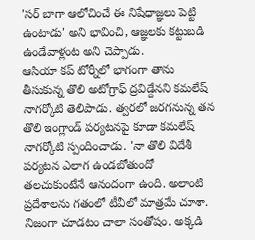'సర్ బాగా ఆలోచించే ఈ నిషేధాజ్ఞలు పెట్టి ఉంటాడు' అని భావించి, ఆజ్ఞలకు కట్టుబడి ఉండేవాళ్లంట అని చెప్పాడు.
ఆసియా కప్ టోర్నీలో భాగంగా తాను తీసుకున్న తొలి అటోగ్రాఫ్ ద్రవిడ్దేనని కమలేష్ నాగర్కోటి తెలిపాడు. త్వరలో జరగనున్న తన తొలి ఇంగ్లాండ్ పర్యటనపై కూడా కమలేష్ నాగర్కోటి స్పందించాడు. 'నా తొలి విదేశీ పర్యటన ఎలాగ ఉండబోతుందో తలచుకుంటేనే ఆనందంగా ఉంది. అలాంటి ప్రదేశాలను గతంలో టీవీలో మాత్రమే చూశా. నిజంగా చూడటం చాలా సంతోషం. అక్కడి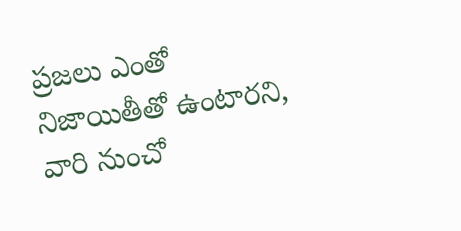ప్రజలు ఎంతో నిజాయితీతో ఉంటారని, వారి నుంచో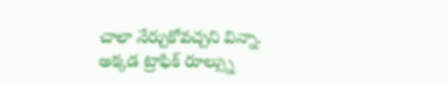చాలా నేర్చుకోవచ్చని విన్నా. అక్కడ ట్రాఫిక్ రూల్స్ను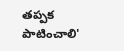తప్పక పాటించాలి'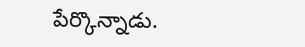పేర్కొన్నాడు.